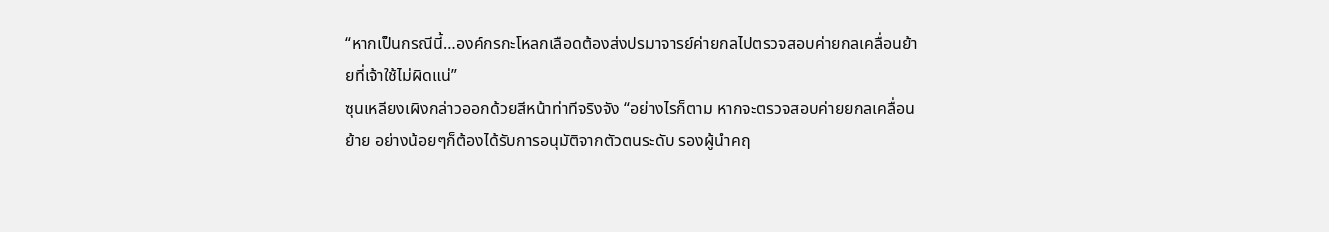“หากเป็นกรณีนี้…องค์กรกะโหลกเลือดต้องส่งปรมาจารย์ค่ายกลไปตรวจสอบค่ายกลเคลื่อนย้ายที่เจ้าใช้ไม่ผิดแน่”
ซุนเหลียงเผิงกล่าวออกด้วยสีหน้าท่าทีจริงจัง “อย่างไรก็ตาม หากจะตรวจสอบค่ายยกลเคลื่อนย้าย อย่างน้อยๆก็ต้องได้รับการอนุมัติจากตัวตนระดับ รองผู้นำคฤ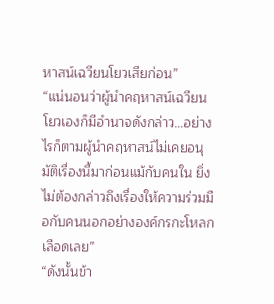หาสน์เฉวียนโยวเสียก่อน”
“แน่นอนว่าผู้นำคฤหาสน์เฉวียนโยวเองก็มีอำนาจดังกล่าว…อย่างไรก็ตามผู้นำคฤหาสน์ไม่เคยอนุมัติเรื่องนี้มาก่อนแม้กับคนใน ยิ่งไม่ต้องกล่าวถึงเรื่องให้ความร่วมมือกับคนนอกอย่างองค์กรกะโหลกเลือดเลย”
“ดังนั้นข้า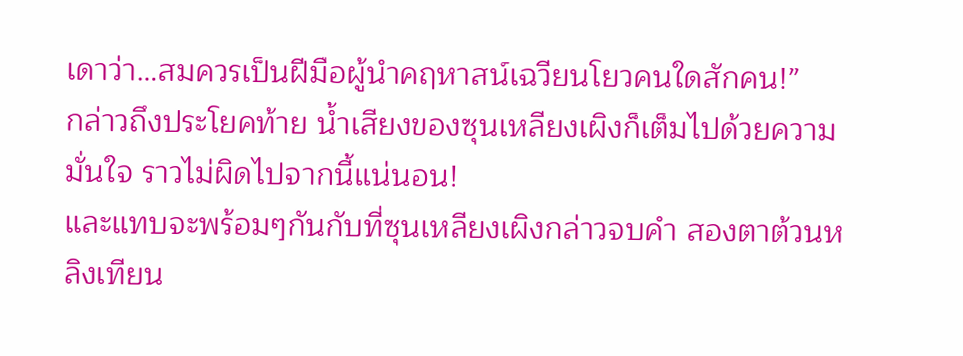เดาว่า…สมควรเป็นฝีมือผู้นำคฤหาสน์เฉวียนโยวคนใดสักคน!”
กล่าวถึงประโยคท้าย น้ำเสียงของซุนเหลียงเผิงก็เต็มไปด้วยความมั่นใจ ราวไม่ผิดไปจากนี้แน่นอน!
และแทบจะพร้อมๆกันกับที่ซุนเหลียงเผิงกล่าวจบคำ สองตาต้วนหลิงเทียน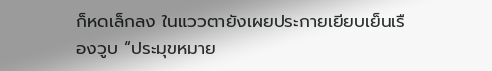ก็หดเล็กลง ในแววตายังเผยประกายเยียบเย็นเรืองวูบ “ประมุขหมาย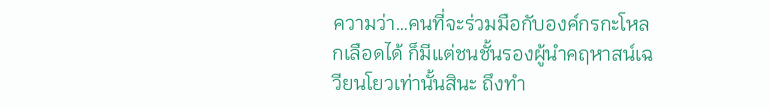ความว่า…คนที่จะร่วมมือกับองค์กรกะโหลกเลือดได้ ก็มีแต่ชนชั้นรองผู้นำคฤหาสน์เฉวียนโยวเท่านั้นสินะ ถึงทำ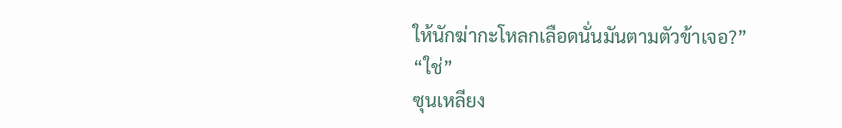ให้นักฆ่ากะโหลกเลือดนั่นมันตามตัวข้าเจอ?”
“ใช่”
ซุนเหลียง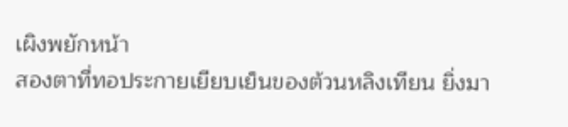เผิงพยักหน้า
สองตาที่ทอประกายเยียบเย็นของต้วนหลิงเทียน ยิ่งมา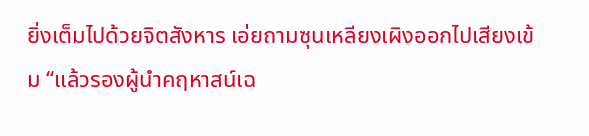ยิ่งเต็มไปด้วยจิตสังหาร เอ่ยถามซุนเหลียงเผิงออกไปเสียงเข้ม “แล้วรองผู้นำคฤหาสน์เฉ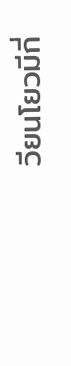วียนโยวมีกี่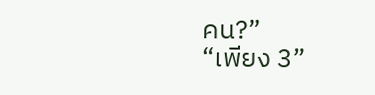คน?”
“เพียง 3”